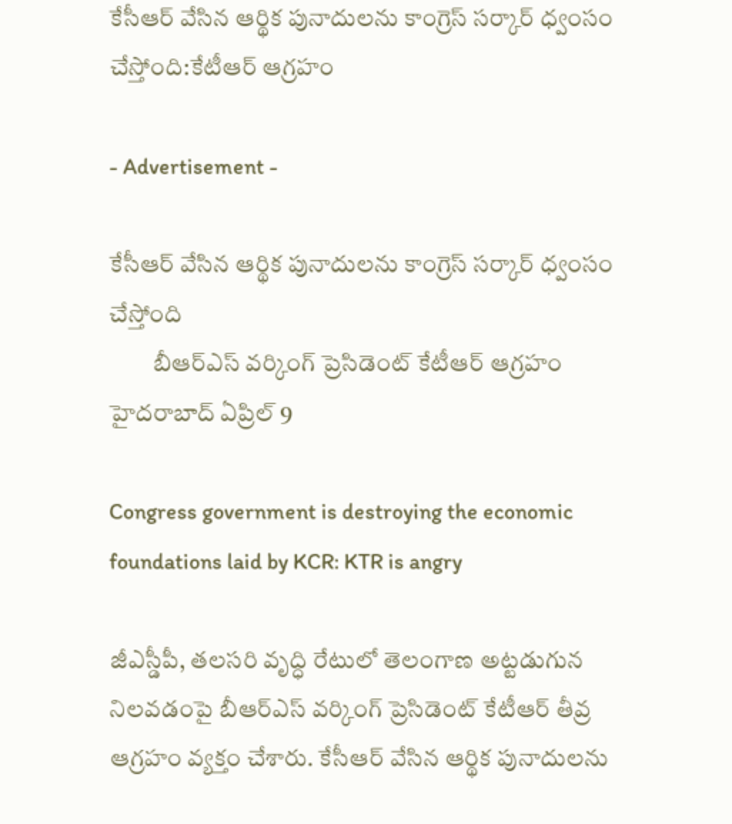కేసీఆర్ వేసిన ఆర్థిక పునాదుల‌ను కాంగ్రెస్ స‌ర్కార్ ధ్వంసం చేస్తోంది:కేటీఆర్ ఆగ్ర‌హం

- Advertisement -

కేసీఆర్ వేసిన ఆర్థిక పునాదుల‌ను కాంగ్రెస్ స‌ర్కార్ ధ్వంసం చేస్తోంది
         బీఆర్ఎస్ వ‌ర్కింగ్ ప్రెసిడెంట్ కేటీఆర్ ఆగ్ర‌హం
హైద‌రాబాద్ ఏప్రిల్ 9

Congress government is destroying the economic foundations laid by KCR: KTR is angry

జీఎస్డీపీ, త‌ల‌స‌రి వృద్ధి రేటులో తెలంగాణ అట్ట‌డుగున నిల‌వ‌డంపై బీఆర్ఎస్ వ‌ర్కింగ్ ప్రెసిడెంట్ కేటీఆర్ తీవ్ర ఆగ్ర‌హం వ్య‌క్తం చేశారు. కేసీఆర్ వేసిన ఆర్థిక పునాదుల‌ను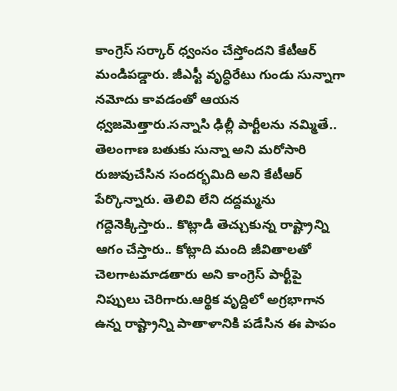కాంగ్రెస్ స‌ర్కార్ ధ్వంసం చేస్తోంద‌ని కేటీఆర్ మండిప‌డ్డారు. జీఎస్టీ వృద్ధిరేటు గుండు సున్నాగా న‌మోదు కావ‌డంతో ఆయ‌న ధ్వ‌జ‌మెత్తారు.సన్నాసి ఢిల్లీ పార్టీలను నమ్మితే.. తెలంగాణ బతుకు సున్నా అని మరోసారి రుజువుచేసిన సందర్భమిది అని కేటీఆర్ పేర్కొన్నారు. తెలివి లేని దద్దమ్మను గద్దెనెక్కిస్తారు.. కొట్లాడి తెచ్చుకున్న రాష్ట్రాన్ని ఆగం చేస్తారు.. కోట్లాది మంది జీవితాలతో చెలగాటమాడతారు అని కాంగ్రెస్ పార్టీపై నిప్పులు చెరిగారు.ఆర్థిక వృద్దిలో అగ్రభాగాన ఉన్న రాష్ట్రాన్ని పాతాళానికి పడేసిన ఈ పాపం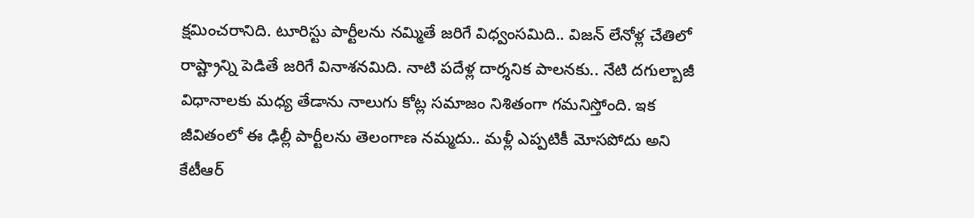క్షమించరానిది. టూరిస్టు పార్టీలను నమ్మితే జరిగే విధ్వంసమిది.. విజన్ లేనోళ్ల చేతిలో రాష్ట్రాన్ని పెడితే జరిగే వినాశనమిది. నాటి పదేళ్ల దార్శనిక పాలనకు.. నేటి దగుల్బాజీ విధానాలకు మధ్య తేడాను నాలుగు కోట్ల సమాజం నిశితంగా గమనిస్తోంది. ఇక జీవితంలో ఈ ఢిల్లీ పార్టీలను తెలంగాణ నమ్మదు.. మళ్లీ ఎప్పటికీ మోసపోదు అని కేటీఆర్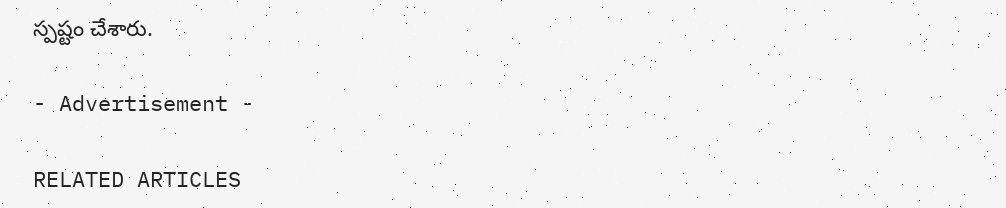స్ప‌ష్టం చేశారు.

- Advertisement -

RELATED ARTICLES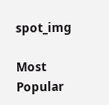spot_img

Most Popular